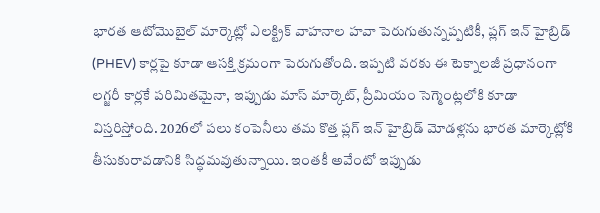భారత ఆటోమొబైల్ మార్కెట్లో ఎలక్ట్రిక్ వాహనాల హవా పెరుగుతున్నప్పటికీ, ప్లగ్ ఇన్ హైబ్రిడ్ (PHEV) కార్లపై కూడా ఆసక్తి క్రమంగా పెరుగుతోంది. ఇప్పటి వరకు ఈ టెక్నాలజీ ప్రధానంగా లగ్జరీ కార్లకే పరిమితమైనా, ఇప్పుడు మాస్ మార్కెట్, ప్రీమియం సెగ్మెంట్లలోకి కూడా విస్తరిస్తోంది. 2026లో పలు కంపెనీలు తమ కొత్త ప్లగ్ ఇన్ హైబ్రిడ్ మోడళ్లను భారత మార్కెట్లోకి తీసుకురావడానికి సిద్ధమవుతున్నాయి. ఇంతకీ అవేంటో ఇప్పుడు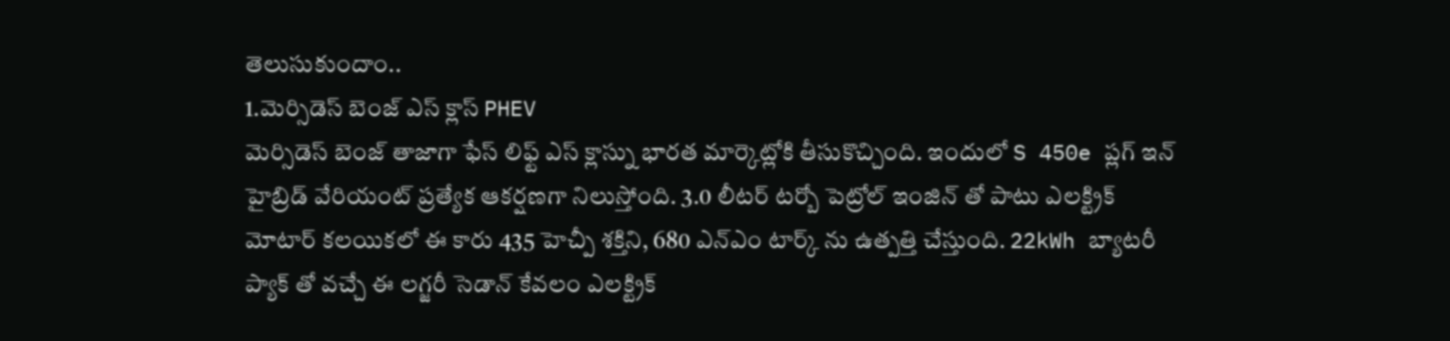తెలుసుకుందాం..
1.మెర్సిడెస్ బెంజ్ ఎస్ క్లాస్ PHEV
మెర్సిడెస్ బెంజ్ తాజాగా ఫేస్ లిఫ్ట్ ఎస్ క్లాస్ను భారత మార్కెట్లోకి తీసుకొచ్చింది. ఇందులో S 450e ప్లగ్ ఇన్ హైబ్రిడ్ వేరియంట్ ప్రత్యేక ఆకర్షణగా నిలుస్తోంది. 3.0 లీటర్ టర్బో పెట్రోల్ ఇంజిన్ తో పాటు ఎలక్ట్రిక్ మోటార్ కలయికలో ఈ కారు 435 హెచ్పీ శక్తిని, 680 ఎన్ఎం టార్క్ ను ఉత్పత్తి చేస్తుంది. 22kWh బ్యాటరీ ప్యాక్ తో వచ్చే ఈ లగ్జరీ సెడాన్ కేవలం ఎలక్ట్రిక్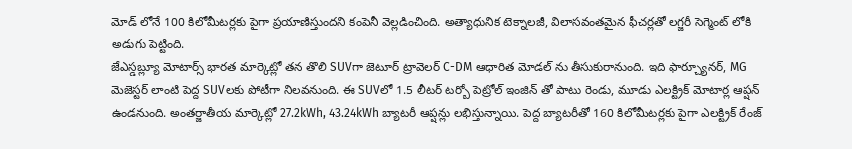మోడ్ లోనే 100 కిలోమీటర్లకు పైగా ప్రయాణిస్తుందని కంపెనీ వెల్లడించింది. అత్యాధునిక టెక్నాలజీ, విలాసవంతమైన ఫీచర్లతో లగ్జరీ సెగ్మెంట్ లోకి అడుగు పెట్టింది.
జేఎస్డబ్ల్యూ మోటార్స్ భారత మార్కెట్లో తన తొలి SUVగా జెటూర్ ట్రావెలర్ C-DM ఆధారిత మోడల్ ను తీసుకురానుంది. ఇది ఫార్చ్యూనర్, MG మెజెస్టర్ లాంటి పెద్ద SUVలకు పోటీగా నిలవనుంది. ఈ SUVలో 1.5 లీటర్ టర్బో పెట్రోల్ ఇంజిన్ తో పాటు రెండు, మూడు ఎలక్ట్రిక్ మోటార్ల ఆప్షన్ ఉండనుంది. అంతర్జాతీయ మార్కెట్లో 27.2kWh, 43.24kWh బ్యాటరీ ఆప్షన్లు లభిస్తున్నాయి. పెద్ద బ్యాటరీతో 160 కిలోమీటర్లకు పైగా ఎలక్ట్రిక్ రేంజ్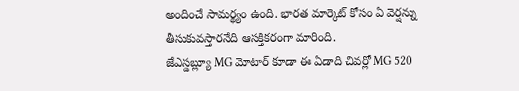అందించే సామర్థ్యం ఉంది. భారత మార్కెట్ కోసం ఏ వెర్షన్ను తీసుకువస్తారనేది ఆసక్తికరంగా మారింది.
జేఎస్డబ్ల్యూ MG మోటార్ కూడా ఈ ఏడాది చివర్లో MG 520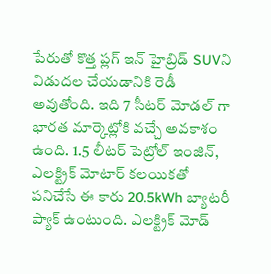పేరుతో కొత్త ప్లగ్ ఇన్ హైబ్రిడ్ SUVని విడుదల చేయడానికి రెడీ అవుతోంది. ఇది 7 సీటర్ మోడల్ గా భారత మార్కెట్లోకి వచ్చే అవకాశం ఉంది. 1.5 లీటర్ పెట్రోల్ ఇంజిన్, ఎలక్ట్రిక్ మోటార్ కలయికతో పనిచేసే ఈ కారు 20.5kWh బ్యాటరీ ప్యాక్ ఉంటుంది. ఎలక్ట్రిక్ మోడ్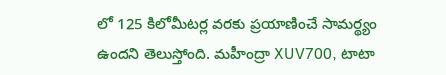లో 125 కిలోమీటర్ల వరకు ప్రయాణించే సామర్థ్యం ఉందని తెలుస్తోంది. మహీంద్రా XUV700, టాటా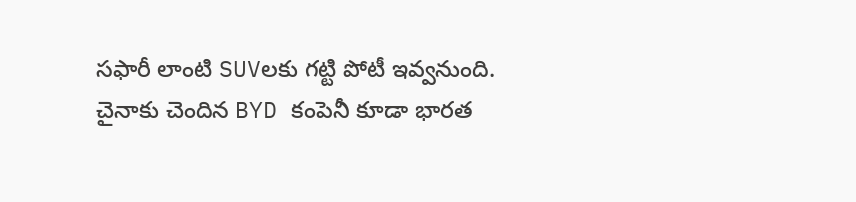సఫారీ లాంటి SUVలకు గట్టి పోటీ ఇవ్వనుంది.
చైనాకు చెందిన BYD కంపెనీ కూడా భారత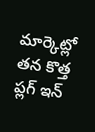మార్కెట్లో తన కొత్త ప్లగ్ ఇన్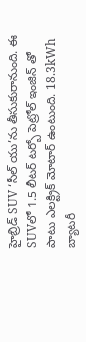హైబ్రిడ్ SUV ‘సీల్ యు’ను తీసుకురానుంది. ఈ SUVలో 1.5 లీటర్ టర్బో పెట్రోల్ ఇంజిన్ తో పాటు ఎలక్ట్రిక్ మోటార్ ఉంటుంది. 18.3kWh బ్యాటరీ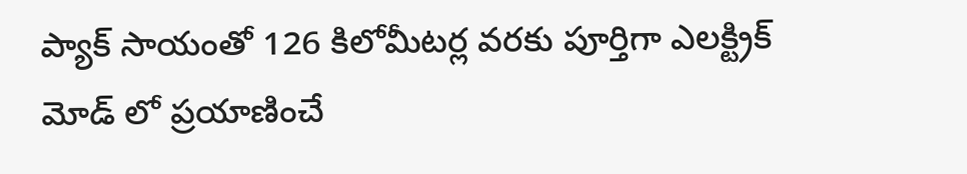ప్యాక్ సాయంతో 126 కిలోమీటర్ల వరకు పూర్తిగా ఎలక్ట్రిక్ మోడ్ లో ప్రయాణించే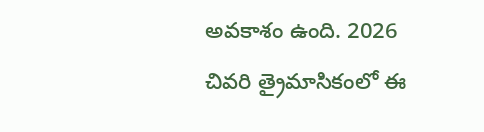అవకాశం ఉంది. 2026 చివరి త్రైమాసికంలో ఈ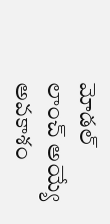మోడల్ లాంచ్ అయ్యే అవకాశం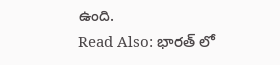ఉంది.
Read Also: భారత్ లో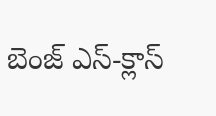బెంజ్ ఎస్-క్లాస్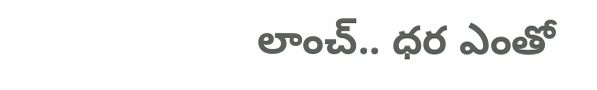లాంచ్.. ధర ఎంతో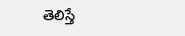తెలిస్తే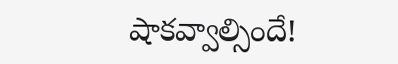షాకవ్వాల్సిందే!